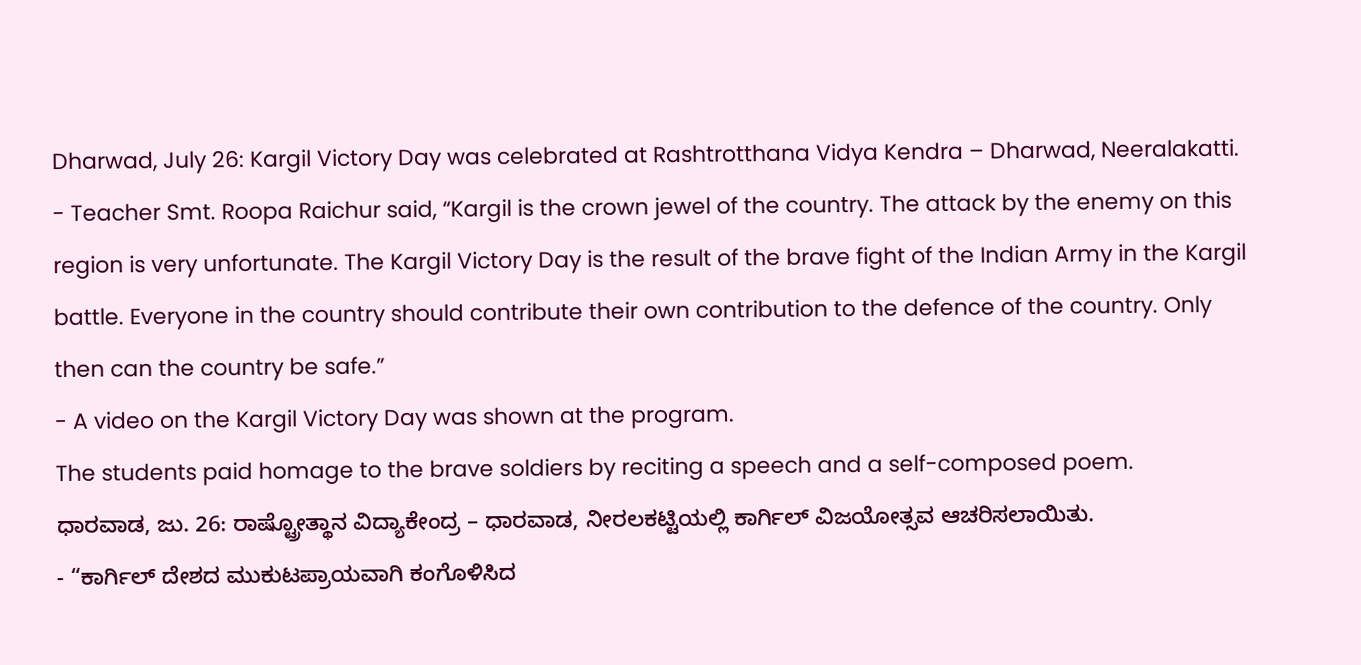Dharwad, July 26: Kargil Victory Day was celebrated at Rashtrotthana Vidya Kendra – Dharwad, Neeralakatti.
- Teacher Smt. Roopa Raichur said, “Kargil is the crown jewel of the country. The attack by the enemy on this region is very unfortunate. The Kargil Victory Day is the result of the brave fight of the Indian Army in the Kargil battle. Everyone in the country should contribute their own contribution to the defence of the country. Only then can the country be safe.”
- A video on the Kargil Victory Day was shown at the program.
The students paid homage to the brave soldiers by reciting a speech and a self-composed poem.
ಧಾರವಾಡ, ಜು. 26: ರಾಷ್ಟ್ರೋತ್ಥಾನ ವಿದ್ಯಾಕೇಂದ್ರ – ಧಾರವಾಡ, ನೀರಲಕಟ್ಟಿಯಲ್ಲಿ ಕಾರ್ಗಿಲ್ ವಿಜಯೋತ್ಸವ ಆಚರಿಸಲಾಯಿತು.
- “ಕಾರ್ಗಿಲ್ ದೇಶದ ಮುಕುಟಪ್ರಾಯವಾಗಿ ಕಂಗೊಳಿಸಿದ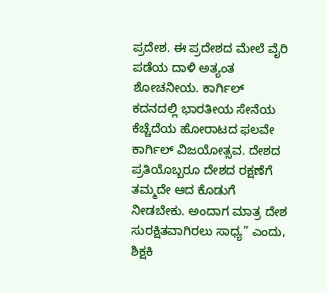ಪ್ರದೇಶ. ಈ ಪ್ರದೇಶದ ಮೇಲೆ ವೈರಿ ಪಡೆಯ ದಾಳಿ ಅತ್ಯಂತ ಶೋಚನೀಯ. ಕಾರ್ಗಿಲ್ ಕದನದಲ್ಲಿ ಭಾರತೀಯ ಸೇನೆಯ ಕೆಚ್ಚೆದೆಯ ಹೋರಾಟದ ಫಲವೇ ಕಾರ್ಗಿಲ್ ವಿಜಯೋತ್ಸವ. ದೇಶದ ಪ್ರತಿಯೊಬ್ಬರೂ ದೇಶದ ರಕ್ಷಣೆಗೆ ತಮ್ಮದೇ ಆದ ಕೊಡುಗೆ ನೀಡಬೇಕು. ಅಂದಾಗ ಮಾತ್ರ ದೇಶ ಸುರಕ್ಷಿತವಾಗಿರಲು ಸಾಧ್ಯ” ಎಂದು, ಶಿಕ್ಷಕಿ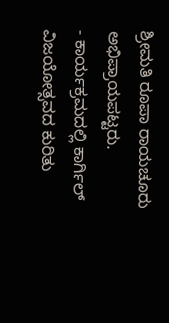ಶ್ರೀಮತಿ ರೂಪಾ ರಾಯಚೂರು ಅಭಿಪ್ರಾಯಪಟ್ಟರು.
- ಕಾರ್ಯಕ್ರಮದಲ್ಲಿ ಕಾರ್ಗಿಲ್ ವಿಜಯೋತ್ಸವದ ಕುರಿತು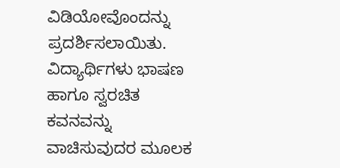ವಿಡಿಯೋವೊಂದನ್ನು ಪ್ರದರ್ಶಿಸಲಾಯಿತು.
ವಿದ್ಯಾರ್ಥಿಗಳು ಭಾಷಣ ಹಾಗೂ ಸ್ವರಚಿತ ಕವನವನ್ನು ವಾಚಿಸುವುದರ ಮೂಲಕ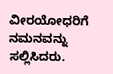ವೀರಯೋಧರಿಗೆ ನಮನವನ್ನು ಸಲ್ಲಿಸಿದರು.